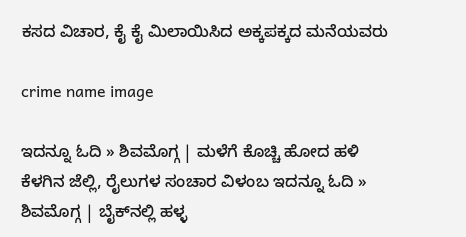ಕಸದ ವಿಚಾರ, ಕೈ ಕೈ ಮಿಲಾಯಿಸಿದ ಅಕ್ಕಪಕ್ಕದ ಮನೆಯವರು

crime name image

ಇದನ್ನೂ ಓದಿ » ಶಿವಮೊಗ್ಗ | ಮಳೆಗೆ ಕೊಚ್ಚಿ ಹೋದ ಹಳಿ ಕೆಳಗಿನ ಜೆಲ್ಲಿ, ರೈಲುಗಳ ಸಂಚಾರ ವಿಳಂಬ ಇದನ್ನೂ ಓದಿ » ಶಿವಮೊಗ್ಗ | ಬೈಕ್‌ನಲ್ಲಿ ಹಳ್ಳ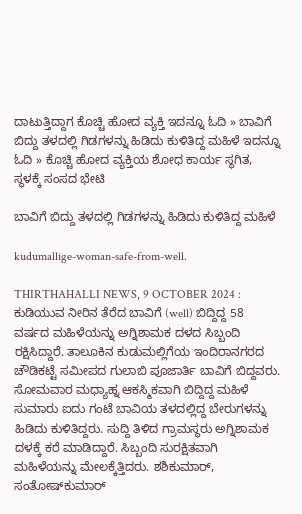ದಾಟುತ್ತಿದ್ದಾಗ ಕೊಚ್ಚಿ ಹೋದ ವ್ಯಕ್ತಿ ಇದನ್ನೂ ಓದಿ » ಬಾವಿಗೆ ಬಿದ್ದು ತಳದಲ್ಲಿ ಗಿಡಗಳನ್ನು ಹಿಡಿದು ಕುಳಿತಿದ್ದ ಮಹಿಳೆ ಇದನ್ನೂ ಓದಿ » ಕೊಚ್ಚಿ ಹೋದ ವ್ಯಕ್ತಿಯ ಶೋಧ ಕಾರ್ಯ ಸ್ಥಗಿತ, ಸ್ಥಳಕ್ಕೆ ಸಂಸದ ಭೇಟಿ

ಬಾವಿಗೆ ಬಿದ್ದು ತಳದಲ್ಲಿ ಗಿಡಗಳನ್ನು ಹಿಡಿದು ಕುಳಿತಿದ್ದ ಮಹಿಳೆ

kudumallige-woman-safe-from-well.

THIRTHAHALLI NEWS, 9 OCTOBER 2024 : ಕುಡಿಯುವ ನೀರಿನ ತೆರೆದ ಬಾವಿಗೆ (well) ಬಿದ್ದಿದ್ದ 58 ವರ್ಷದ ಮಹಿಳೆಯನ್ನು ಅಗ್ನಿಶಾಮಕ ದಳದ ಸಿಬ್ಬಂದಿ ರಕ್ಷಿಸಿದ್ದಾರೆ. ತಾಲೂಕಿನ ಕುಡುಮಲ್ಲಿಗೆಯ ಇಂದಿರಾನಗರದ ಚೌಡಿಕಟ್ಟೆ ಸಮೀಪದ ಗುಲಾಬಿ ಪೂಜಾರ್ತಿ ಬಾವಿಗೆ ಬಿದ್ದವರು. ಸೋಮವಾರ ಮಧ್ಯಾಹ್ನ ಆಕಸ್ಮಿಕವಾಗಿ ಬಿದ್ದಿದ್ದ ಮಹಿಳೆ ಸುಮಾರು ಐದು ಗಂಟೆ ಬಾವಿಯ ತಳದಲ್ಲಿದ್ದ ಬೇರುಗಳನ್ನು ಹಿಡಿದು ಕುಳಿತಿದ್ದರು. ಸುದ್ದಿ ತಿಳಿದ ಗ್ರಾಮಸ್ಥರು ಅಗ್ನಿಶಾಮಕ ದಳಕ್ಕೆ ಕರೆ ಮಾಡಿದ್ದಾರೆ. ಸಿಬ್ಬಂದಿ ಸುರಕ್ಷಿತವಾಗಿ ಮಹಿಳೆಯನ್ನು ಮೇಲಕ್ಕೆತ್ತಿದರು. ಶಶಿಕುಮಾ‌ರ್, ಸಂತೋಷ್‌ಕುಮಾ‌ರ್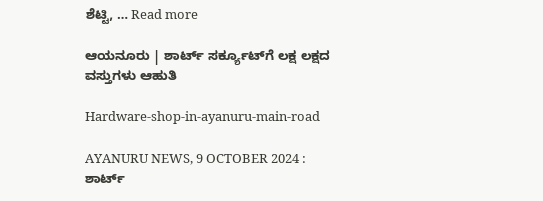ಶೆಟ್ಟಿ, … Read more

ಆಯನೂರು | ಶಾರ್ಟ್‌ ಸರ್ಕ್ಯೂಟ್‌ಗೆ ಲಕ್ಷ ಲಕ್ಷದ ವಸ್ತುಗಳು ಆಹುತಿ

Hardware-shop-in-ayanuru-main-road

AYANURU NEWS, 9 OCTOBER 2024 : ಶಾರ್ಟ್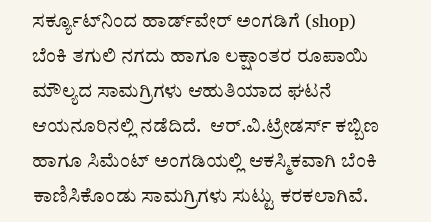ಸರ್ಕ್ಯೂಟ್‌ನಿಂದ ಹಾರ್ಡ್‌ವೇರ್ ಅಂಗಡಿಗೆ (shop) ಬೆಂಕಿ ತಗುಲಿ ನಗದು ಹಾಗೂ ಲಕ್ಷಾಂತರ ರೂಪಾಯಿ ಮೌಲ್ಯದ ಸಾಮಗ್ರಿಗಳು ಆಹುತಿಯಾದ ಘಟನೆ ಆಯನೂರಿನಲ್ಲಿ ನಡೆದಿದೆ.  ಆರ್.ವಿ.ಟ್ರೇಡರ್ಸ್ ಕಬ್ಬಿಣ ಹಾಗೂ ಸಿಮೆಂಟ್ ಅಂಗಡಿಯಲ್ಲಿ ಆಕಸ್ಮಿಕವಾಗಿ ಬೆಂಕಿ ಕಾಣಿಸಿಕೊಂಡು ಸಾಮಗ್ರಿಗಳು ಸುಟ್ಟು ಕರಕಲಾಗಿವೆ.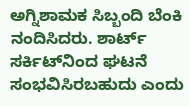ಅಗ್ನಿಶಾಮಕ ಸಿಬ್ಬಂದಿ ಬೆಂಕಿ ನಂದಿಸಿದರು. ಶಾರ್ಟ್‌ ಸರ್ಕಿಟ್‌ನಿಂದ ಘಟನೆ ಸಂಭವಿಸಿರಬಹುದು ಎಂದು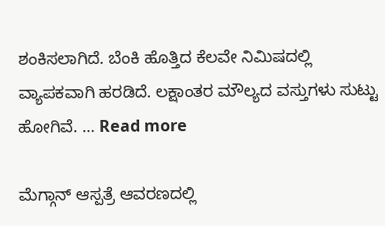ಶಂಕಿಸಲಾಗಿದೆ. ಬೆಂಕಿ ಹೊತ್ತಿದ ಕೆಲವೇ ನಿಮಿಷದಲ್ಲಿ ವ್ಯಾಪಕವಾಗಿ ಹರಡಿದೆ. ಲಕ್ಷಾಂತರ ಮೌಲ್ಯದ ವಸ್ತುಗಳು ಸುಟ್ಟು ಹೋಗಿವೆ. … Read more

ಮೆಗ್ಗಾನ್‌ ಆಸ್ಪತ್ರೆ ಆವರಣದಲ್ಲಿ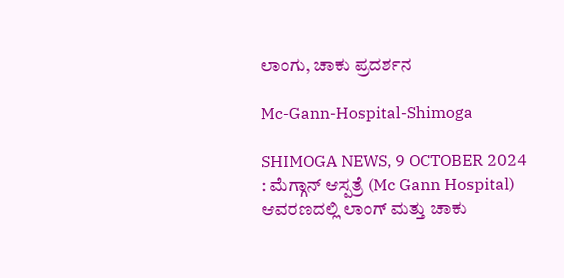ಲಾಂಗು, ಚಾಕು ಪ್ರದರ್ಶನ

Mc-Gann-Hospital-Shimoga

SHIMOGA NEWS, 9 OCTOBER 2024 : ಮೆಗ್ಗಾನ್‌ ಆಸ್ಪತ್ರೆ (Mc Gann Hospital) ಆವರಣದಲ್ಲಿ ಲಾಂಗ್‌ ಮತ್ತು ಚಾಕು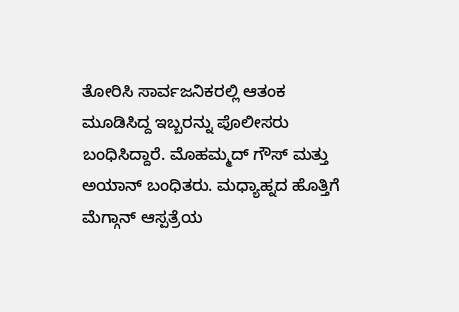ತೋರಿಸಿ ಸಾರ್ವಜನಿಕರಲ್ಲಿ ಆತಂಕ ಮೂಡಿಸಿದ್ದ ಇಬ್ಬರನ್ನು ಪೊಲೀಸರು ಬಂಧಿಸಿದ್ದಾರೆ. ಮೊಹಮ್ಮದ್‌ ಗೌಸ್‌ ಮತ್ತು ಅಯಾನ್‌ ಬಂಧಿತರು. ಮಧ್ಯಾಹ್ನದ ಹೊತ್ತಿಗೆ ಮೆಗ್ಗಾನ್‌ ಆಸ್ಪತ್ರೆಯ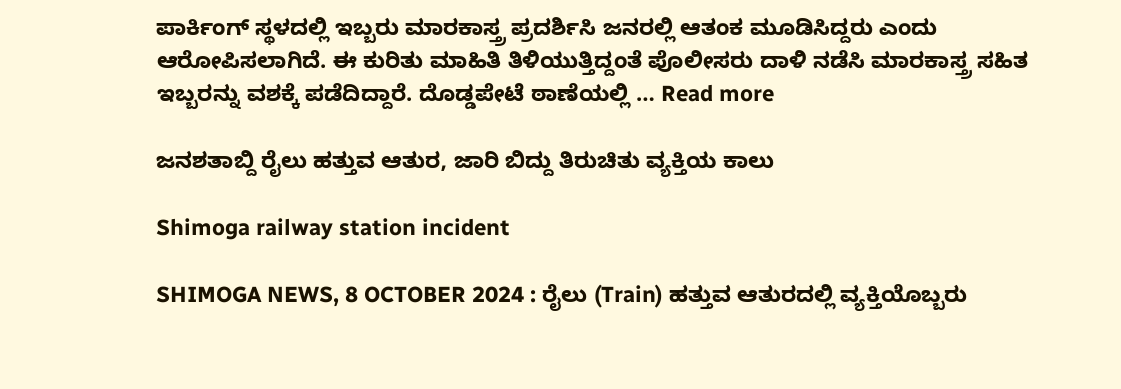ಪಾರ್ಕಿಂಗ್‌ ಸ್ಥಳದಲ್ಲಿ ಇಬ್ಬರು ಮಾರಕಾಸ್ತ್ರ ಪ್ರದರ್ಶಿಸಿ ಜನರಲ್ಲಿ ಆತಂಕ ಮೂಡಿಸಿದ್ದರು ಎಂದು ಆರೋಪಿಸಲಾಗಿದೆ. ಈ ಕುರಿತು ಮಾಹಿತಿ ತಿಳಿಯುತ್ತಿದ್ದಂತೆ ಪೊಲೀಸರು ದಾಳಿ ನಡೆಸಿ ಮಾರಕಾಸ್ತ್ರ ಸಹಿತ ಇಬ್ಬರನ್ನು ವಶಕ್ಕೆ ಪಡೆದಿದ್ದಾರೆ. ದೊಡ್ಡಪೇಟೆ ಠಾಣೆಯಲ್ಲಿ … Read more

ಜನಶತಾಬ್ದಿ ರೈಲು ಹತ್ತುವ ಆತುರ, ಜಾರಿ ಬಿದ್ದು ತಿರುಚಿತು ವ್ಯಕ್ತಿಯ ಕಾಲು

Shimoga railway station incident

SHIMOGA NEWS, 8 OCTOBER 2024 : ರೈಲು (Train) ಹತ್ತುವ ಆತುರದಲ್ಲಿ ವ್ಯಕ್ತಿಯೊಬ್ಬರು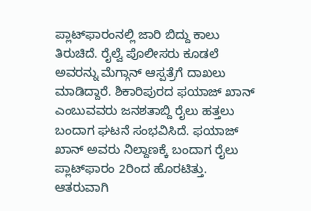ಪ್ಲಾಟ್‌ಫಾರಂನಲ್ಲಿ ಜಾರಿ ಬಿದ್ದು ಕಾಲು ತಿರುಚಿದೆ. ರೈಲ್ವೆ ಪೊಲೀಸರು ಕೂಡಲೆ ಅವರನ್ನು ಮೆಗ್ಗಾನ್‌ ಆಸ್ಪತ್ರೆಗೆ ದಾಖಲು ಮಾಡಿದ್ದಾರೆ. ಶಿಕಾರಿಪುರದ ಫಯಾಜ್‌ ಖಾನ್‌ ಎಂಬುವವರು ಜನಶತಾಬ್ದಿ ರೈಲು ಹತ್ತಲು ಬಂದಾಗ ಘಟನೆ ಸಂಭವಿಸಿದೆ. ಫಯಾಜ್‌ ಖಾನ್‌ ಅವರು ನಿಲ್ದಾಣಕ್ಕೆ ಬಂದಾಗ ರೈಲು ಪ್ಲಾಟ್‌ಫಾರಂ 2ರಿಂದ ಹೊರಟಿತ್ತು. ಆತರುವಾಗಿ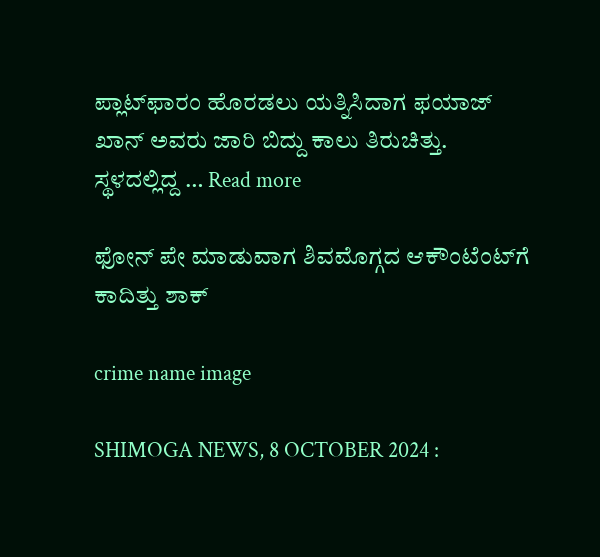ಪ್ಲಾಟ್‌ಫಾರಂ ಹೊರಡಲು ಯತ್ನಿಸಿದಾಗ ಫಯಾಜ್‌ ಖಾನ್‌ ಅವರು ಜಾರಿ ಬಿದ್ದು ಕಾಲು ತಿರುಚಿತ್ತು. ಸ್ಥಳದಲ್ಲಿದ್ದ … Read more

ಫೋನ್‌ ಪೇ ಮಾಡುವಾಗ ಶಿವಮೊಗ್ಗದ ಆಕೌಂಟೆಂಟ್‌ಗೆ ಕಾದಿತ್ತು ಶಾಕ್

crime name image

SHIMOGA NEWS, 8 OCTOBER 2024 :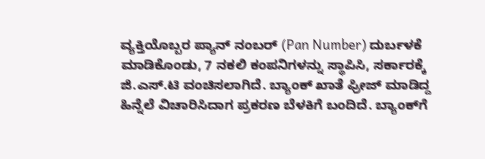ವ್ಯಕ್ತಿಯೊಬ್ಬರ ಪ್ಯಾನ್‌ ನಂಬರ್‌ (Pan Number) ದುರ್ಬಳಕೆ ಮಾಡಿಕೊಂಡು, 7 ನಕಲಿ ಕಂಪನಿಗಳನ್ನು ಸ್ಥಾಪಿಸಿ, ಸರ್ಕಾರಕ್ಕೆ ಜಿ.ಎಸ್‌.ಟಿ ವಂಚಿಸಲಾಗಿದೆ. ಬ್ಯಾಂಕ್‌ ಖಾತೆ ಫ್ರೀಜ್‌ ಮಾಡಿದ್ದ ಹಿನ್ನೆಲೆ ವಿಚಾರಿಸಿದಾಗ ಪ್ರಕರಣ ಬೆಳಕಿಗೆ ಬಂದಿದೆ. ಬ್ಯಾಂಕ್‌ಗೆ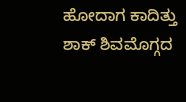ಹೋದಾಗ ಕಾದಿತ್ತು ಶಾಕ್‌ ಶಿವಮೊಗ್ಗದ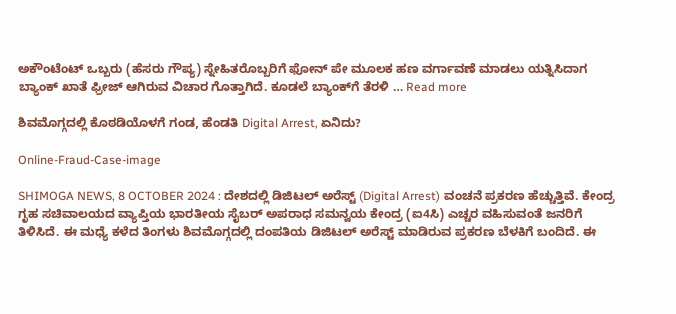ಅಕೌಂಟೆಂಟ್‌ ಒಬ್ಬರು (ಹೆಸರು ಗೌಪ್ಯ) ಸ್ನೇಹಿತರೊಬ್ಬರಿಗೆ ಫೋನ್‌ ಪೇ ಮೂಲಕ ಹಣ ವರ್ಗಾವಣೆ ಮಾಡಲು ಯತ್ನಿಸಿದಾಗ ಬ್ಯಾಂಕ್‌ ಖಾತೆ ಫ್ರೀಜ್‌ ಆಗಿರುವ ವಿಚಾರ ಗೊತ್ತಾಗಿದೆ. ಕೂಡಲೆ ಬ್ಯಾಂಕ್‌ಗೆ ತೆರಳಿ … Read more

ಶಿವಮೊಗ್ಗದಲ್ಲಿ ಕೊಠಡಿಯೊಳಗೆ ಗಂಡ, ಹೆಂಡತಿ Digital Arrest, ಏನಿದು?

Online-Fraud-Case-image

SHIMOGA NEWS, 8 OCTOBER 2024 : ದೇಶದಲ್ಲಿ ಡಿಜಿಟಲ್‌ ಅರೆಸ್ಟ್‌ (Digital Arrest) ವಂಚನೆ ಪ್ರಕರಣ ಹೆಚ್ಚುತ್ತಿವೆ. ಕೇಂದ್ರ ಗೃಹ ಸಚಿವಾಲಯದ ವ್ಯಾಪ್ತಿಯ ಭಾರತೀಯ ಸೈಬರ್‌ ಅಪರಾಧ ಸಮನ್ವಯ ಕೇಂದ್ರ (ಐ4ಸಿ) ಎಚ್ಚರ ವಹಿಸುವಂತೆ ಜನರಿಗೆ ತಿಳಿಸಿದೆ. ಈ ಮಧ್ಯೆ ಕಳೆದ ತಿಂಗಳು ಶಿವಮೊಗ್ಗದಲ್ಲಿ ದಂಪತಿಯ ಡಿಜಿಟಲ್‌ ಅರೆಸ್ಟ್‌ ಮಾಡಿರುವ ಪ್ರಕರಣ ಬೆಳಕಿಗೆ ಬಂದಿದೆ. ಈ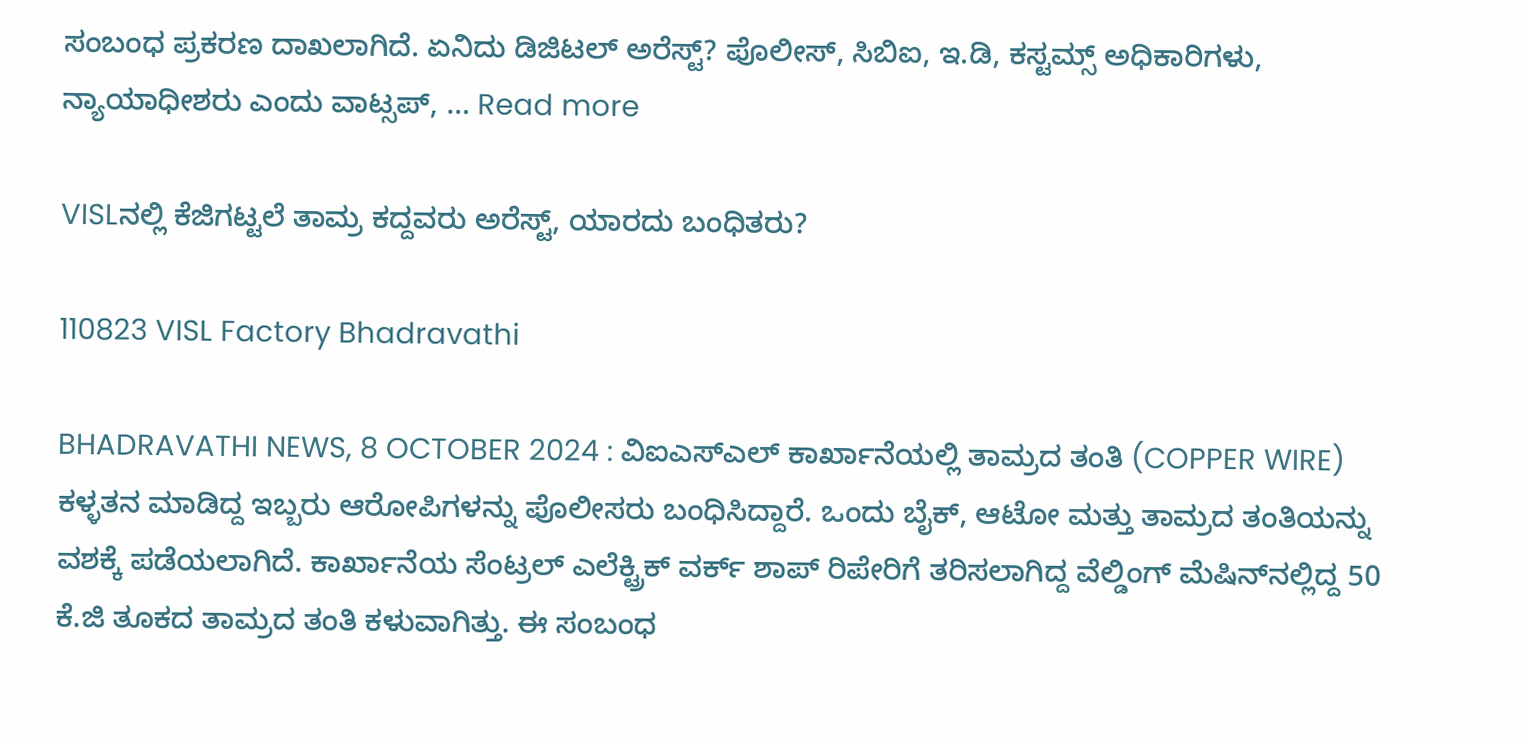ಸಂಬಂಧ ಪ್ರಕರಣ ದಾಖಲಾಗಿದೆ. ಏನಿದು ಡಿಜಿಟಲ್‌ ಅರೆಸ್ಟ್? ಪೊಲೀಸ್‌, ಸಿಬಿಐ, ಇ.ಡಿ, ಕಸ್ಟಮ್ಸ್‌ ಅಧಿಕಾರಿಗಳು, ನ್ಯಾಯಾಧೀಶರು ಎಂದು ವಾಟ್ಸಪ್‌, … Read more

VISLನಲ್ಲಿ ಕೆಜಿಗಟ್ಟಲೆ ತಾಮ್ರ ಕದ್ದವರು ಅರೆಸ್ಟ್‌, ಯಾರದು ಬಂಧಿತರು?

110823 VISL Factory Bhadravathi

BHADRAVATHI NEWS, 8 OCTOBER 2024 : ವಿಐಎಸ್‌ಎಲ್‌ ಕಾರ್ಖಾನೆಯಲ್ಲಿ ತಾಮ್ರದ ತಂತಿ (COPPER WIRE) ಕಳ್ಳತನ ಮಾಡಿದ್ದ ಇಬ್ಬರು ಆರೋಪಿಗಳನ್ನು ಪೊಲೀಸರು ಬಂಧಿಸಿದ್ದಾರೆ. ಒಂದು ಬೈಕ್‌, ಆಟೋ ಮತ್ತು ತಾಮ್ರದ ತಂತಿಯನ್ನು ವಶಕ್ಕೆ ಪಡೆಯಲಾಗಿದೆ. ಕಾರ್ಖಾನೆಯ ಸೆಂಟ್ರಲ್‌ ಎಲೆಕ್ಟ್ರಿಕ್‌ ವರ್ಕ್‌ ಶಾಪ್‌ ರಿಪೇರಿಗೆ ತರಿಸಲಾಗಿದ್ದ ವೆಲ್ಡಿಂಗ್‌ ಮೆಷಿನ್‌ನಲ್ಲಿದ್ದ 50 ಕೆ.ಜಿ ತೂಕದ ತಾಮ್ರದ ತಂತಿ ಕಳುವಾಗಿತ್ತು. ಈ ಸಂಬಂಧ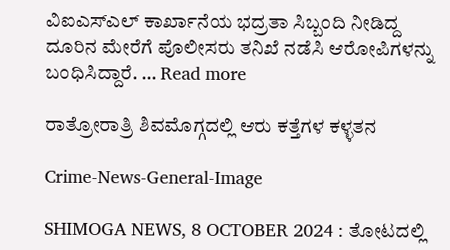ವಿಐಎಸ್‌ಎಲ್‌ ಕಾರ್ಖಾನೆಯ ಭದ್ರತಾ ಸಿಬ್ಬಂದಿ ನೀಡಿದ್ದ ದೂರಿನ ಮೇರೆಗೆ ಪೊಲೀಸರು ತನಿಖೆ ನಡೆಸಿ ಆರೋಪಿಗಳನ್ನು ಬಂಧಿಸಿದ್ದಾರೆ. … Read more

ರಾತ್ರೋರಾತ್ರಿ ಶಿವಮೊಗ್ಗದಲ್ಲಿ ಆರು ಕತ್ತೆಗಳ ಕಳ್ಳತನ

Crime-News-General-Image

SHIMOGA NEWS, 8 OCTOBER 2024 : ತೋಟದಲ್ಲಿ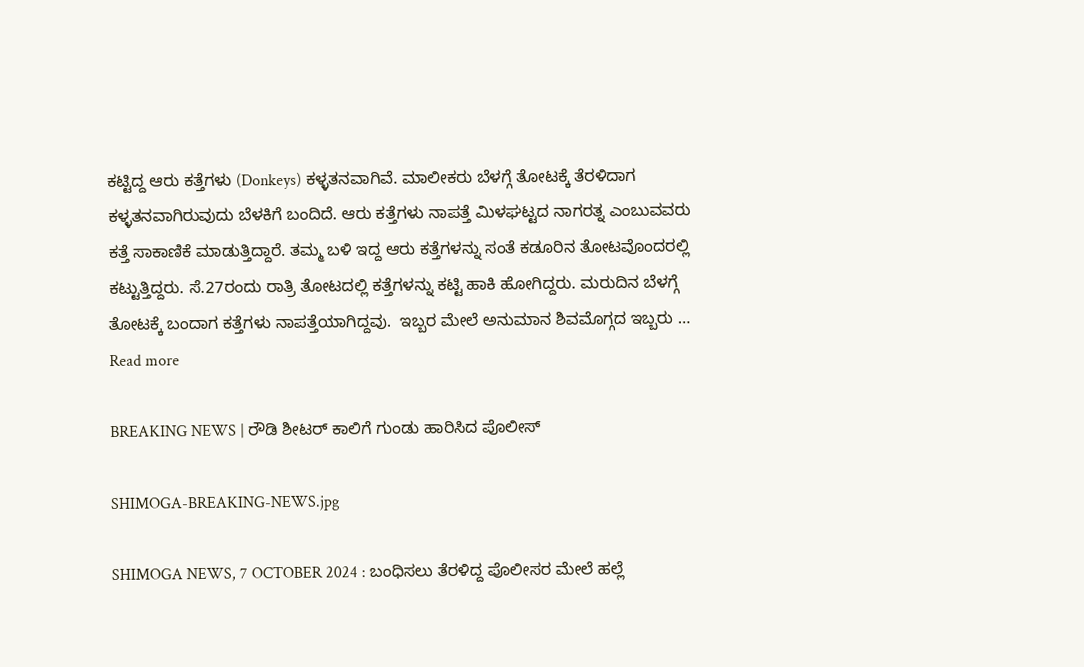ಕಟ್ಟಿದ್ದ ಆರು ಕತ್ತೆಗಳು (Donkeys) ಕಳ್ಳತನವಾಗಿವೆ. ಮಾಲೀಕರು ಬೆಳಗ್ಗೆ ತೋಟಕ್ಕೆ ತೆರಳಿದಾಗ ಕಳ್ಳತನವಾಗಿರುವುದು ಬೆಳಕಿಗೆ ಬಂದಿದೆ. ಆರು ಕತ್ತೆಗಳು ನಾಪತ್ತೆ ಮಿಳಘಟ್ಟದ ನಾಗರತ್ನ ಎಂಬುವವರು ಕತ್ತೆ ಸಾಕಾಣಿಕೆ ಮಾಡುತ್ತಿದ್ದಾರೆ. ತಮ್ಮ ಬಳಿ ಇದ್ದ ಆರು ಕತ್ತೆಗಳನ್ನು ಸಂತೆ ಕಡೂರಿನ ತೋಟವೊಂದರಲ್ಲಿ ಕಟ್ಟುತ್ತಿದ್ದರು. ಸೆ.27ರಂದು ರಾತ್ರಿ ತೋಟದಲ್ಲಿ ಕತ್ತೆಗಳನ್ನು ಕಟ್ಟಿ ಹಾಕಿ ಹೋಗಿದ್ದರು. ಮರುದಿನ ಬೆಳಗ್ಗೆ ತೋಟಕ್ಕೆ ಬಂದಾಗ ಕತ್ತೆಗಳು ನಾಪತ್ತೆಯಾಗಿದ್ದವು.  ಇಬ್ಬರ ಮೇಲೆ ಅನುಮಾನ ಶಿವಮೊಗ್ಗದ ಇಬ್ಬರು … Read more

BREAKING NEWS | ರೌಡಿ ಶೀಟರ್ ಕಾಲಿಗೆ ಗುಂಡು ಹಾರಿಸಿದ ಪೊಲೀಸ್

SHIMOGA-BREAKING-NEWS.jpg

SHIMOGA NEWS, 7 OCTOBER 2024 : ಬಂಧಿಸಲು ತೆರಳಿದ್ದ ಪೊಲೀಸರ ಮೇಲೆ ಹಲ್ಲೆ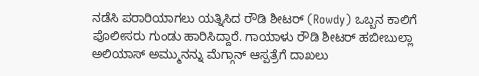ನಡೆಸಿ ಪರಾರಿಯಾಗಲು ಯತ್ನಿಸಿದ ರೌಡಿ ಶೀಟರ್ (Rowdy) ಒಬ್ಬನ ಕಾಲಿಗೆ ಪೊಲೀಸರು ಗುಂಡು ಹಾರಿಸಿದ್ದಾರೆ. ಗಾಯಾಳು ರೌಡಿ ಶೀಟರ್ ಹಬೀಬುಲ್ಲಾ ಅಲಿಯಾಸ್ ಅಮ್ಮುನನ್ನು ಮೆಗ್ಗಾನ್ ಆಸ್ಪತ್ರೆಗೆ ದಾಖಲು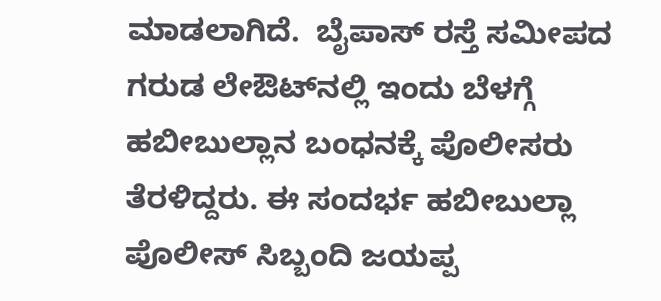ಮಾಡಲಾಗಿದೆ.  ಬೈಪಾಸ್ ರಸ್ತೆ ಸಮೀಪದ ಗರುಡ ಲೇಔಟ್‌ನಲ್ಲಿ ಇಂದು ಬೆಳಗ್ಗೆ ಹಬೀಬುಲ್ಲಾನ ಬಂಧನಕ್ಕೆ ಪೊಲೀಸರು ತೆರಳಿದ್ದರು. ಈ ಸಂದರ್ಭ ಹಬೀಬುಲ್ಲಾ ಪೊಲೀಸ್ ಸಿಬ್ಬಂದಿ ಜಯಪ್ಪ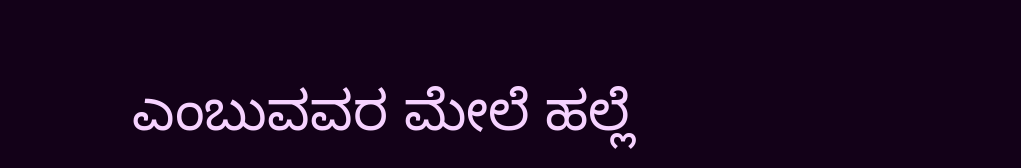ಎಂಬುವವರ ಮೇಲೆ ಹಲ್ಲೆ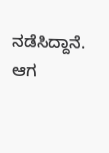ನಡೆಸಿದ್ದಾನೆ. ಆಗ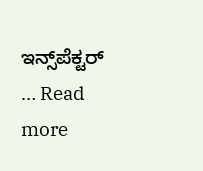ಇನ್ಸ್‌ಪೆಕ್ಟರ್ … Read more